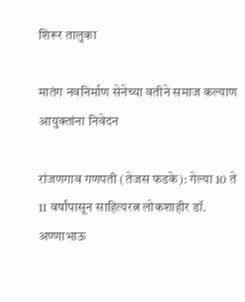शिरूर तालुका

मातंग नवनिर्माण सेनेच्या वतीने समाज कल्याण आयुक्तांना निवेदन

रांजणगाव गणपती (तेजस फडके): गेल्या 10 ते 11 वर्षांपासून साहित्यरत्न लोकशाहीर डॉ. अण्णाभाऊ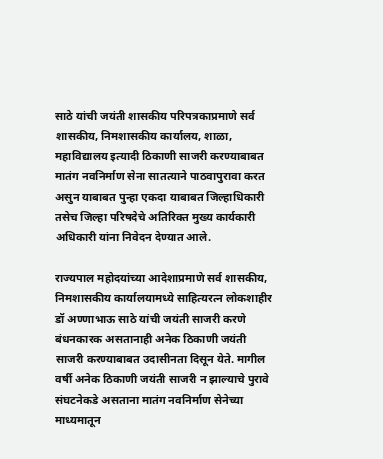साठे यांची जयंती शासकीय परिपत्रकाप्रमाणे सर्व शासकीय, निमशासकीय कार्यालय, शाळा, महाविद्यालय इत्यादी ठिकाणी साजरी करण्याबाबत मातंग नवनिर्माण सेना सातत्याने पाठवापुरावा करत असुन याबाबत पुन्हा एकदा याबाबत जिल्हाधिकारी तसेच जिल्हा परिषदेचे अतिरिक्त मुख्य कार्यकारी अधिकारी यांना निवेदन देण्यात आले.

राज्यपाल महोदयांच्या आदेशाप्रमाणे सर्व शासकीय, निमशासकीय कार्यालयामध्ये साहित्यरत्न लोकशाहीर डॉ अण्णाभाऊ साठे यांची जयंती साजरी करणे बंधनकारक असतानाही अनेक ठिकाणी जयंती साजरी करण्याबाबत उदासीनता दिसून येते. मागील वर्षी अनेक ठिकाणी जयंती साजरी न झाल्याचे पुरावे संघटनेकडे असताना मातंग नवनिर्माण सेनेच्या माध्यमातून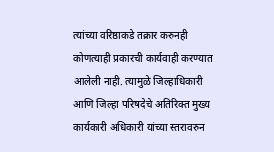त्यांच्या वरिष्ठाकडे तक्रार करुनही कोणत्याही प्रकारची कार्यवाही करण्यात आलेली नाही. त्यामुळे जिल्हाधिकारी आणि जिल्हा परिषदेचे अतिरिक्त मुख्य कार्यकारी अधिकारी यांच्या स्तरावरुन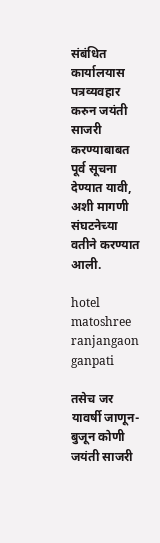संबंधित कार्यालयास पत्रव्यवहार करुन जयंती साजरी करण्याबाबत पूर्व सूचना देण्यात यावी, अशी मागणी संघटनेच्या वतीने करण्यात आली.

hotel matoshree ranjangaon ganpati

तसेच जर यावर्षी जाणून-बुजून कोणी जयंती साजरी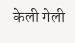केली गेली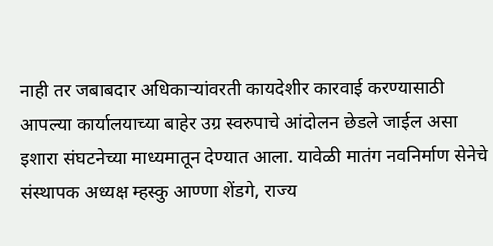नाही तर जबाबदार अधिकाऱ्यांवरती कायदेशीर कारवाई करण्यासाठी आपल्या कार्यालयाच्या बाहेर उग्र स्वरुपाचे आंदोलन छेडले जाईल असा इशारा संघटनेच्या माध्यमातून देण्यात आला. यावेळी मातंग नवनिर्माण सेनेचे संस्थापक अध्यक्ष म्हस्कु आण्णा शेंडगे, राज्य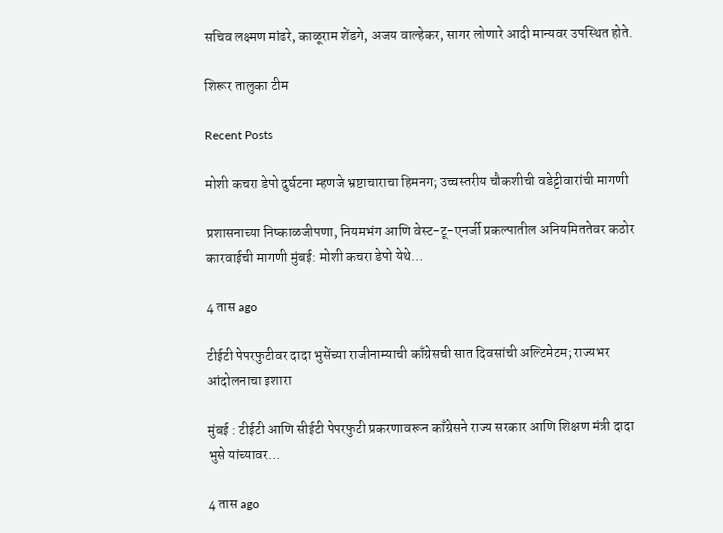सचिव लक्ष्मण मांढरे, काळूराम शेंडगे, अजय वाल्हेकर, सागर लोणारे आदी मान्यवर उपस्थित होते.

शिरूर तालुका टीम

Recent Posts

मोशी कचरा डेपो दुर्घटना म्हणजे भ्रष्टाचाराचा हिमनग; उच्चस्तरीय चौकशीची वडेट्टीवारांची मागणी

प्रशासनाच्या निष्काळजीपणा, नियमभंग आणि वेस्ट-टू-एनर्जी प्रकल्पातील अनियमिततेवर कठोर कारवाईची मागणी मुंबई: मोशी कचरा डेपो येथे…

4 तास ago

टीईटी पेपरफुटीवर दादा भुसेंच्या राजीनाम्याची काँग्रेसची सात दिवसांची अल्टिमेटम; राज्यभर आंदोलनाचा इशारा

मुंबई : टीईटी आणि सीईटी पेपरफुटी प्रकरणावरून काँग्रेसने राज्य सरकार आणि शिक्षण मंत्री दादा भुसे यांच्यावर…

4 तास ago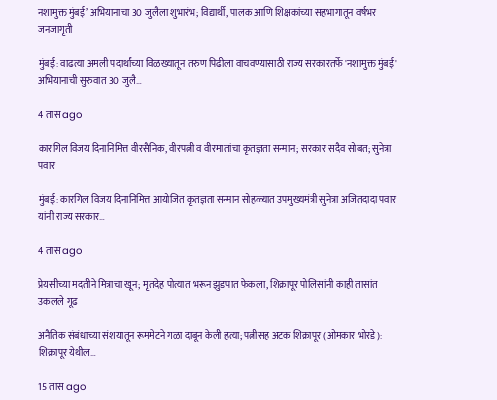नशामुक्त मुंबई’ अभियानाचा 30 जुलैला शुभारंभ; विद्यार्थी, पालक आणि शिक्षकांच्या सहभागातून वर्षभर जनजागृती

मुंबई: वाढत्या अमली पदार्थांच्या विळख्यातून तरुण पिढीला वाचवण्यासाठी राज्य सरकारतर्फे 'नशामुक्त मुंबई' अभियानाची सुरुवात 30 जुलै…

4 तास ago

कारगिल विजय दिनानिमित्त वीरसैनिक, वीरपत्नी व वीरमातांचा कृतज्ञता सन्मान; सरकार सदैव सोबत; सुनेत्रा पवार

मुंबई: कारगिल विजय दिनानिमित्त आयोजित कृतज्ञता सन्मान सोहळ्यात उपमुख्यमंत्री सुनेत्रा अजितदादा पवार यांनी राज्य सरकार…

4 तास ago

प्रेयसीच्या मदतीने मित्राचा खून; मृतदेह पोत्यात भरून झुडपात फेकला, शिक्रापूर पोलिसांनी काही तासांत उकलले गूढ

अनैतिक संबंधाच्या संशयातून रूममेटने गळा दाबून केली हत्या; पत्नीसह अटक शिक्रापूर (ओमकार भोरडे): शिक्रापूर येथील…

15 तास ago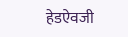हेडऐवजी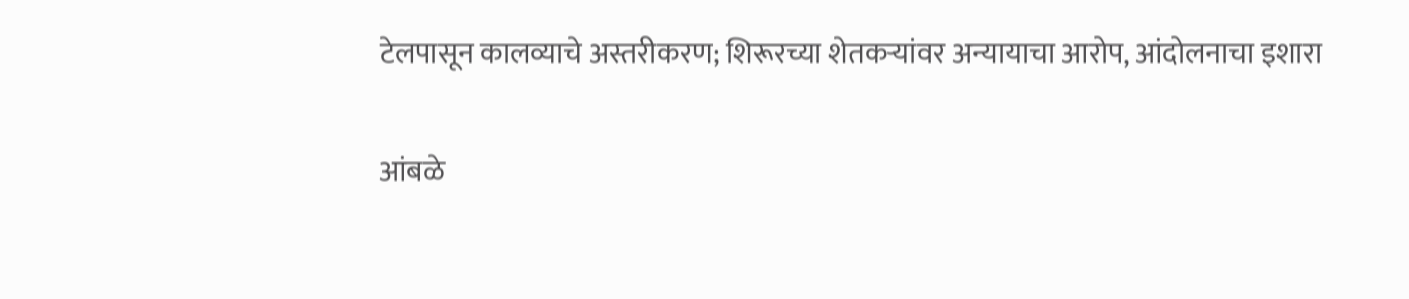टेलपासून कालव्याचे अस्तरीकरण; शिरूरच्या शेतकऱ्यांवर अन्यायाचा आरोप, आंदोलनाचा इशारा

आंबळे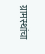ग्रामस्थांचा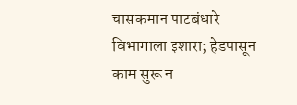चासकमान पाटबंधारे विभागाला इशारा; हेडपासून काम सुरू न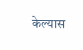केल्यास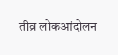तीव्र लोकआंदोलन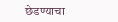छेडण्याचा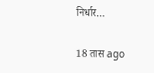निर्धार…

18 तास ago